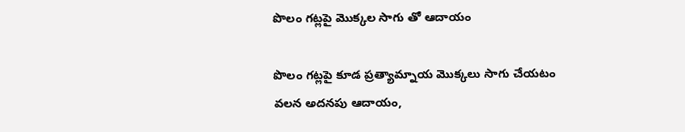పొలం గట్లపై మొక్కల సాగు తో ఆదాయం

పొలం గట్లపై కూడ ప్రత్యామ్నాయ మొక్కలు సాగు చేయటం వలన అదనపు ఆదాయం,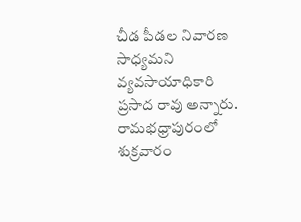చీడ పీడల నివారణ సాధ్యమని వ్యవసాయాధికారి ప్రసాద రావు అన్నారు. రామభధ్రాపురంలో శుక్రవారం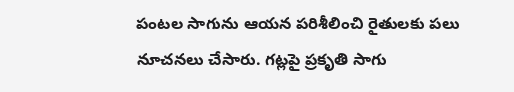పంటల సాగును ఆయన పరిశీలించి రైతులకు పలు నూచనలు చేసారు. గట్లపై ప్రకృతి సాగు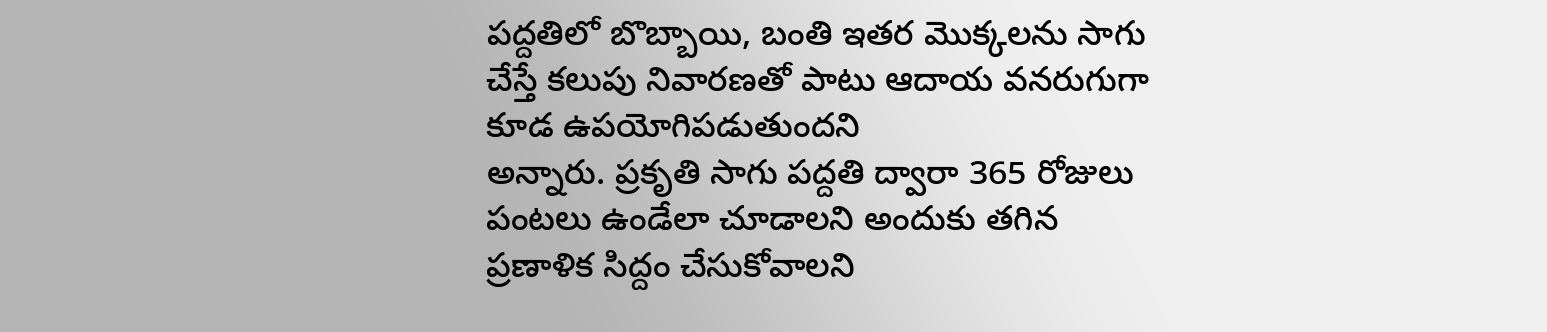పద్దతిలో బొబ్బాయి, బంతి ఇతర మొక్కలను సాగు చేస్తే కలుపు నివారణతో పాటు ఆదాయ వనరుగుగా కూడ ఉపయోగిపడుతుందని
అన్నారు. ప్రకృతి సాగు పద్దతి ద్వారా 365 రోజులు పంటలు ఉండేలా చూడాలని అందుకు తగిన ప్రణాళిక సిద్దం చేసుకోవాలని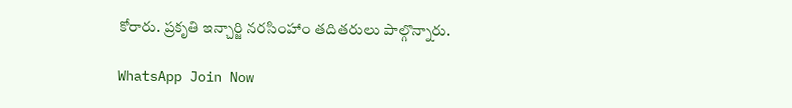కోరారు. ప్రకృతి ఇన్చార్జి నరసింహాం తదితరులు పాల్గొన్నారు.

WhatsApp Join Now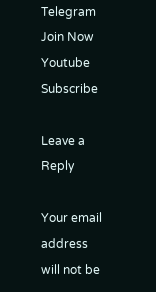Telegram Join Now
Youtube Subscribe

Leave a Reply

Your email address will not be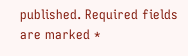published. Required fields are marked *